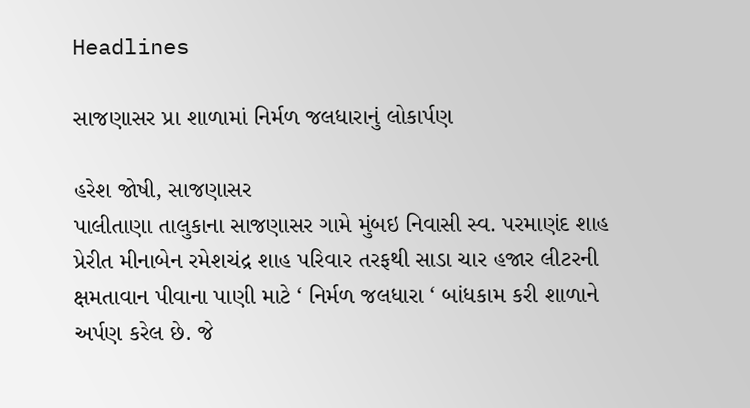Headlines

સાજણાસર પ્રા શાળામાં નિર્મળ જલધારાનું લોકાર્પણ

હરેશ જોષી, સાજણાસર
પાલીતાણા તાલુકાના સાજણાસર ગામે મુંબઇ નિવાસી સ્વ. પરમાણંદ શાહ પ્રેરીત મીનાબેન રમેશચંદ્ર શાહ પરિવાર તરફથી સાડા ચાર હજાર લીટરની ક્ષમતાવાન પીવાના પાણી માટે ‘ નિર્મળ જલધારા ‘ બાંધકામ કરી શાળાને અર્પણ કરેલ છે. જે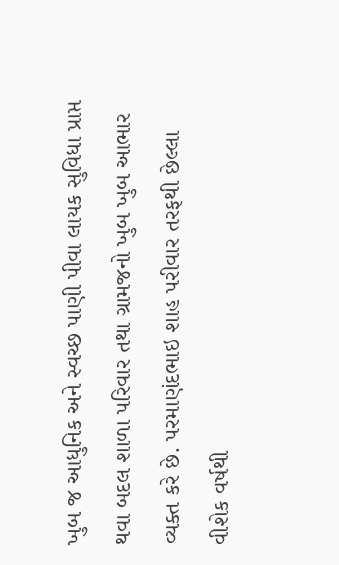ખુબ જ આધુનિક અને સ્વચ્છ પાણી પીવા લાયક સુવિધા પ્રાપ્ત થવા બદલ શાળા પરિવાર તથા ગ્રામજનો ખુબ ખુબ આભાર વ્યક્ત કરે છે. પરમાણંદભાઇ શાહ પરીવાર તરફથી છેલ્લા વીશેક વર્ષથી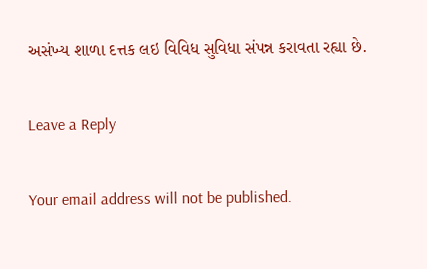અસંખ્ય શાળા દત્તક લઇ વિવિધ સુવિધા સંપન્ન કરાવતા રહ્યા છે.

Leave a Reply

Your email address will not be published.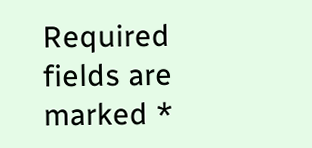Required fields are marked *